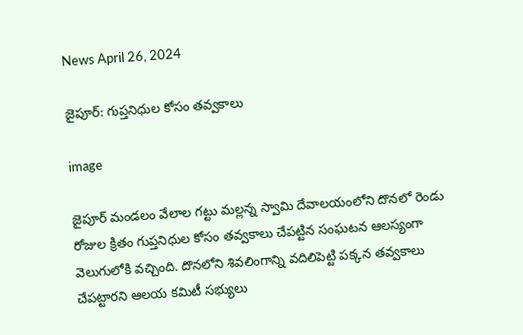News April 26, 2024

జైపూర్: గుప్తనిధుల కోసం తవ్వకాలు

image

జైపూర్ మండలం వేలాల గట్టు మల్లన్న స్వామి దేవాలయంలోని దొనలో రెండు రోజుల క్రితం గుప్తనిధుల కోసం తవ్వకాలు చేపట్టిన సంఘటన ఆలస్యంగా వెలుగులోకి వచ్చింది. దొనలోని శివలింగాన్ని వదిలిపెట్టి పక్కన తవ్వకాలు చేపట్టారని ఆలయ కమిటీ సభ్యులు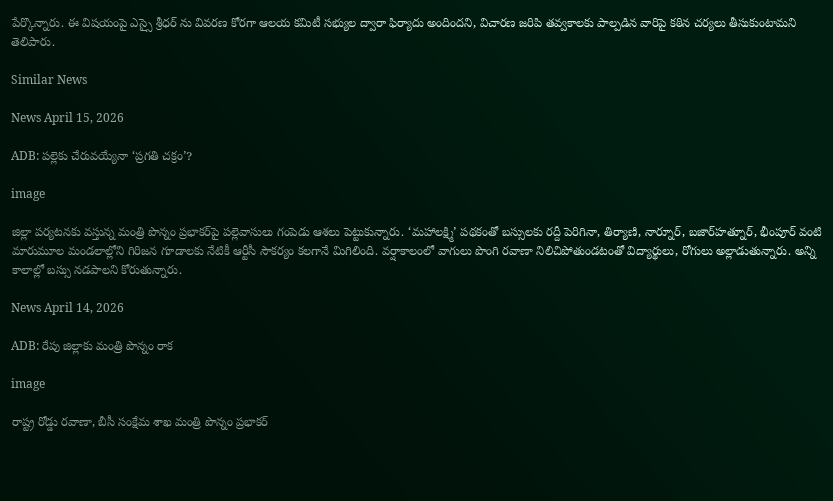పేర్కొన్నారు. ఈ విషయంపై ఎస్సై శ్రీధర్ ను వివరణ కోరగా ఆలయ కమిటీ సభ్యుల ద్వారా ఫిర్యాదు అందిందని, విచారణ జరిపి తవ్వకాలకు పాల్పడిన వారిపై కఠిన చర్యలు తీసుకుంటామని తెలిపారు.

Similar News

News April 15, 2026

ADB: పల్లెకు చేరువయ్యేనా ‘ప్రగతి చక్రం’?

image

జిల్లా పర్యటనకు వస్తున్న మంత్రి పొన్నం ప్రభాకర్‌పై పల్లెవాసులు గంపెడు ఆశలు పెట్టుకున్నారు. ‘మహాలక్ష్మి’ పథకంతో బస్సులకు రద్దీ పెరిగినా, తిర్యాణి, నార్నూర్, బజార్‌హత్నూర్, భీంపూర్ వంటి మారుమూల మండలాల్లోని గిరిజన గూడాలకు నేటికీ ఆర్టీసీ సౌకర్యం కలగానే మిగిలింది. వర్షాకాలంలో వాగులు పొంగి రవాణా నిలిచిపోతుండటంతో విద్యార్థులు, రోగులు అల్లాడుతున్నారు. అన్ని కాలాల్లో బస్సు నడపాలని కోరుతున్నారు.

News April 14, 2026

ADB: రేపు జిల్లాకు మంత్రి పొన్నం రాక

image

రాష్ట్ర రోడ్డు రవాణా, బీసీ సంక్షేమ శాఖ మంత్రి పొన్నం ప్రభాకర్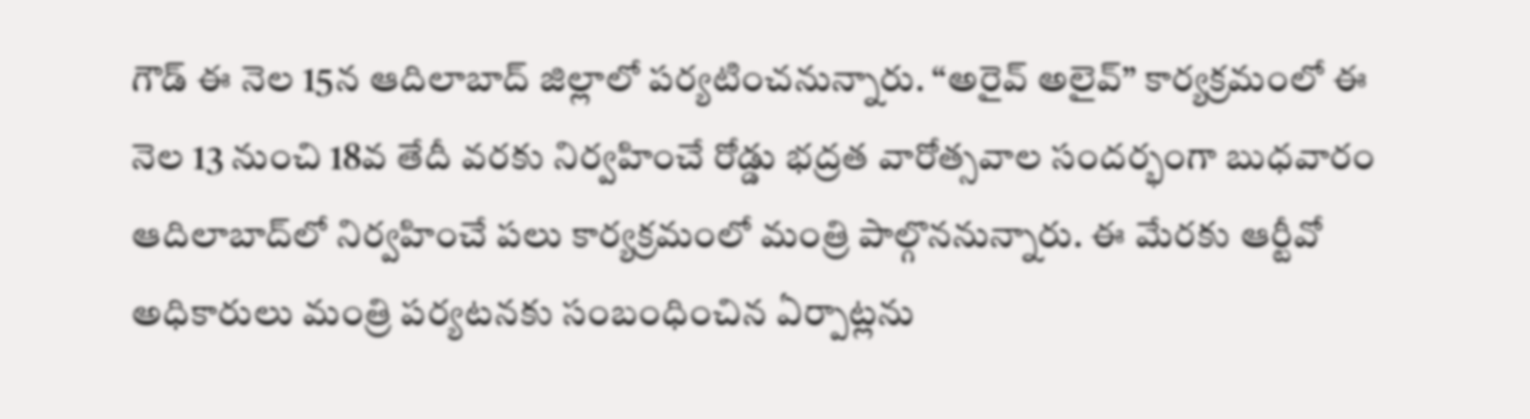గౌడ్ ఈ నెల 15న ఆదిలాబాద్ జిల్లాలో పర్యటించనున్నారు. “అరైవ్ అలైవ్” కార్యక్రమంలో ఈ నెల 13 నుంచి 18వ తేదీ వరకు నిర్వహించే రోడ్డు భద్రత వారోత్సవాల సందర్భంగా బుధవారం ఆదిలాబాద్‌లో నిర్వహించే పలు కార్యక్రమంలో మంత్రి పాల్గొననున్నారు. ఈ మేరకు ఆర్టీవో అధికారులు మంత్రి పర్యటనకు సంబంధించిన ఏర్పాట్లను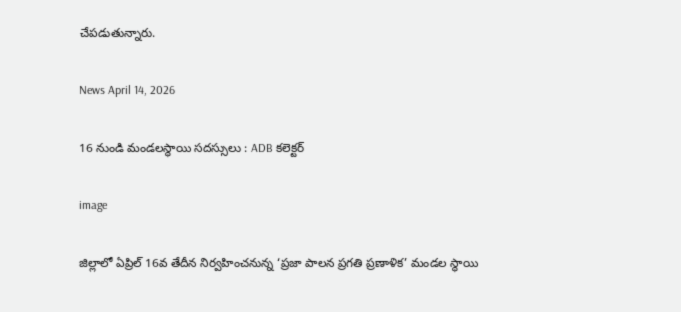చేపడుతున్నారు.

News April 14, 2026

16 నుండి మండలస్థాయి సదస్సులు : ADB కలెక్టర్

image

జిల్లాలో ఏప్రిల్ 16వ తేదీన నిర్వహించనున్న ‘ప్రజా పాలన ప్రగతి ప్రణాళిక’ మండల స్థాయి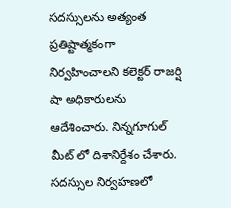సదస్సులను అత్యంత ప్రతిష్టాత్మకంగా నిర్వహించాలని కలెక్టర్ రాజర్షి షా అధికారులను ఆదేశించారు. నిన్నగూగుల్ మీట్ లో దిశానిర్దేశం చేశారు. సదస్సుల నిర్వహణలో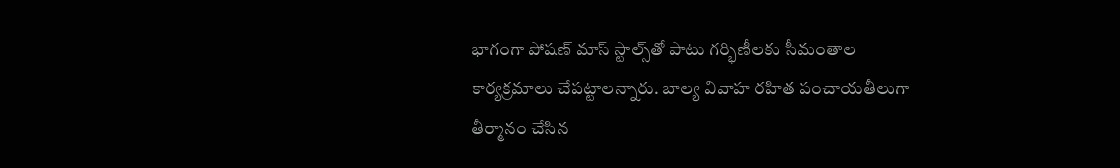భాగంగా పోషణ్ మాస్ స్టాల్స్‌తో పాటు గర్భిణీలకు సీమంతాల కార్యక్రమాలు చేపట్టాలన్నారు. బాల్య వివాహ రహిత పంచాయతీలుగా తీర్మానం చేసిన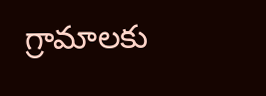గ్రామాలకు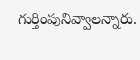గుర్తింపునివ్వాలన్నారు.